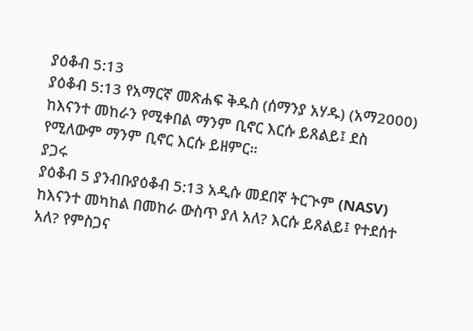ያዕቆብ 5:13
ያዕቆብ 5:13 የአማርኛ መጽሐፍ ቅዱስ (ሰማንያ አሃዱ) (አማ2000)
ከእናንተ መከራን የሚቀበል ማንም ቢኖር እርሱ ይጸልይ፤ ደስ የሚለውም ማንም ቢኖር እርሱ ይዘምር።
ያጋሩ
ያዕቆብ 5 ያንብቡያዕቆብ 5:13 አዲሱ መደበኛ ትርጒም (NASV)
ከእናንተ መካከል በመከራ ውስጥ ያለ አለ? እርሱ ይጸልይ፤ የተደሰተ አለ? የምስጋና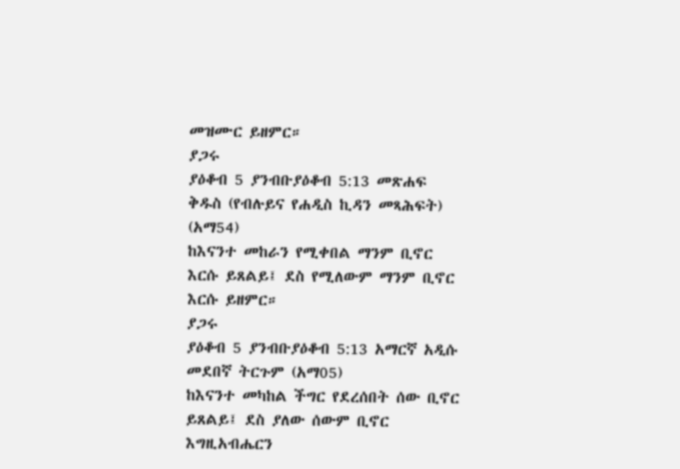መዝሙር ይዘምር።
ያጋሩ
ያዕቆብ 5 ያንብቡያዕቆብ 5:13 መጽሐፍ ቅዱስ (የብሉይና የሐዲስ ኪዳን መጻሕፍት) (አማ54)
ከእናንተ መከራን የሚቀበል ማንም ቢኖር እርሱ ይጸልይ፤ ደስ የሚለውም ማንም ቢኖር እርሱ ይዘምር።
ያጋሩ
ያዕቆብ 5 ያንብቡያዕቆብ 5:13 አማርኛ አዲሱ መደበኛ ትርጉም (አማ05)
ከእናንተ መካከል ችግር የደረሰበት ሰው ቢኖር ይጸልይ፤ ደስ ያለው ሰውም ቢኖር እግዚአብሔርን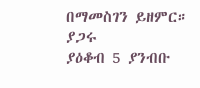በማመስገን ይዘምር።
ያጋሩ
ያዕቆብ 5 ያንብቡ